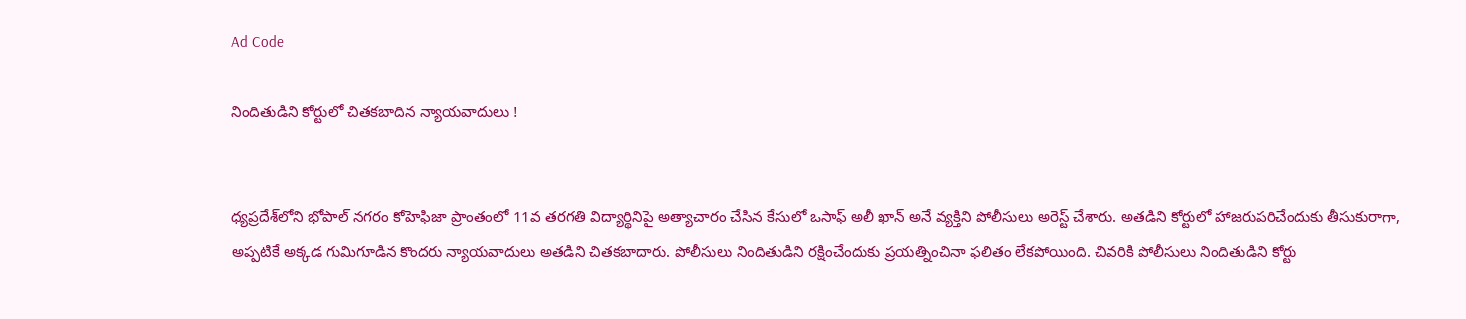Ad Code

నిందితుడిని కోర్టులో చితకబాదిన న్యాయవాదులు !


ధ్యప్రదేశ్‌లోని భోపాల్ నగరం కోహెఫిజా ప్రాంతంలో 11వ తరగతి విద్యార్థినిపై అత్యాచారం చేసిన కేసులో ఒసాఫ్ అలీ ఖాన్ అనే వ్యక్తిని పోలీసులు అరెస్ట్ చేశారు. అతడిని కోర్టులో హాజరుపరిచేందుకు తీసుకురాగా, అప్పటికే అక్కడ గుమిగూడిన కొందరు న్యాయవాదులు అతడిని చితకబాదారు. పోలీసులు నిందితుడిని రక్షించేందుకు ప్రయత్నించినా ఫలితం లేకపోయింది. చివరికి పోలీసులు నిందితుడిని కోర్టు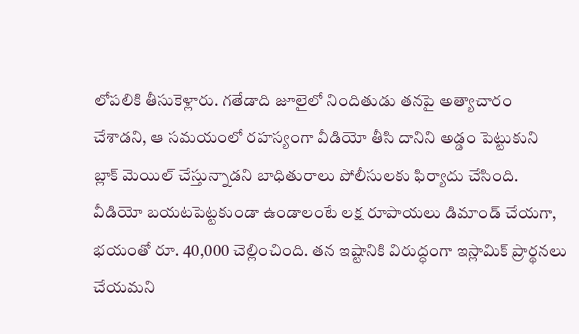లోపలికి తీసుకెళ్లారు. గతేడాది జూలైలో నిందితుడు తనపై అత్యాచారం చేశాడని, ఆ సమయంలో రహస్యంగా వీడియో తీసి దానిని అడ్డం పెట్టుకుని బ్లాక్ మెయిల్ చేస్తున్నాడని బాధితురాలు పోలీసులకు ఫిర్యాదు చేసింది. వీడియో బయటపెట్టకుండా ఉండాలంటే లక్ష రూపాయలు డిమాండ్ చేయగా, భయంతో రూ. 40,000 చెల్లించింది. తన ఇష్టానికి విరుద్ధంగా ఇస్లామిక్ ప్రార్థనలు చేయమని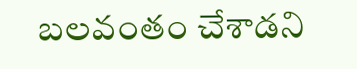బలవంతం చేశాడని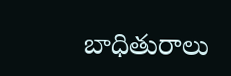బాధితురాలు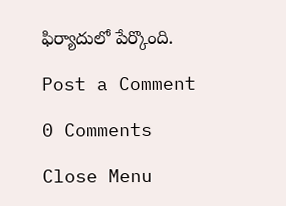ఫిర్యాదులో పేర్కొంది.

Post a Comment

0 Comments

Close Menu